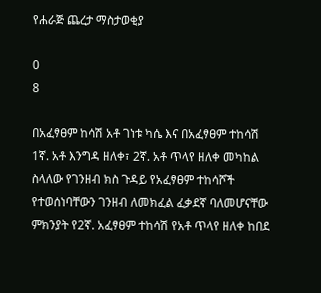የሐራጅ ጨረታ ማስታወቂያ

0
8

በአፈፃፀም ከሳሽ አቶ ገነቱ ካሴ እና በአፈፃፀም ተከሳሽ 1ኛ. አቶ እንግዳ ዘለቀ፣ 2ኛ. አቶ ጥላየ ዘለቀ መካከል ስላለው የገንዘብ ክስ ጉዳይ የአፈፃፀም ተከሳሾች የተወሰነባቸውን ገንዘብ ለመክፈል ፈቃደኛ ባለመሆናቸው ምክንያት የ2ኛ. አፈፃፀም ተከሳሽ የአቶ ጥላየ ዘለቀ ከበደ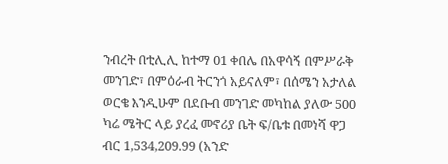ንብረት በቲሊሊ ከተማ 01 ቀበሌ በአዋሳኝ በምሥራቅ መንገድ፣ በምዕራብ ትርንጎ አይናለም፣ በሰሜን አታለል ወርቄ እንዲሁም በደቡብ መንገድ መካከል ያለው 500 ካሬ ሜትር ላይ ያረፈ መኖሪያ ቤት ፍ/ቤቱ በመነሻ ዋጋ ብር 1,534,209.99 (አንድ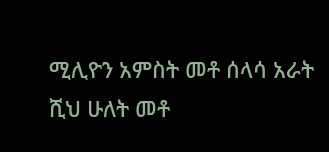ሚሊዮን አምስት መቶ ሰላሳ አራት ሺህ ሁለት መቶ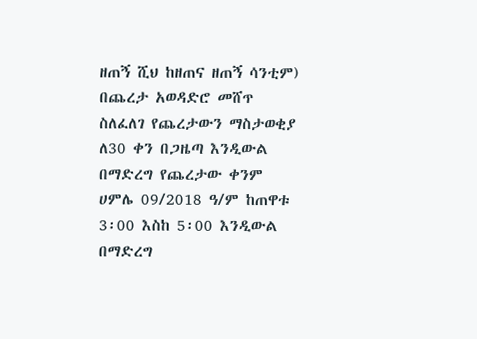ዘጠኝ ሺህ ከዘጠና ዘጠኝ ሳንቲም) በጨረታ አወዳድሮ መሸጥ ስለፈለገ የጨረታውን ማስታወቂያ ለ30 ቀን በጋዜጣ እንዲውል በማድረግ የጨረታው ቀንም ሀምሌ 09/2018 ዓ/ም ከጠዋቱ  3፡00 እስከ 5፡00 እንዲውል በማድረግ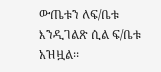ውጤቱን ለፍ/ቤቱ እንዲገልጽ ሲል ፍ/ቤቱ አዝዟል፡፡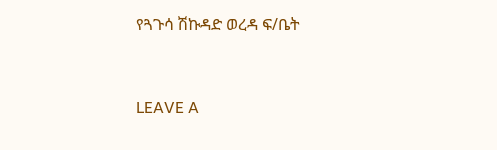የጓጉሳ ሽኩዳድ ወረዳ ፍ/ቤት



LEAVE A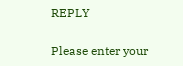REPLY

Please enter your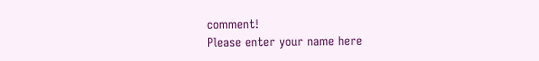comment!
Please enter your name here